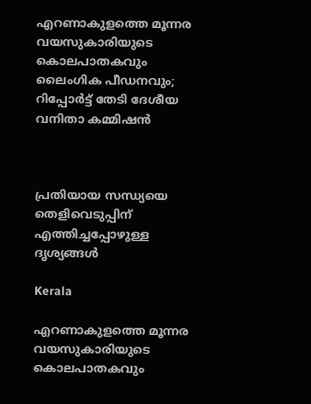എറണാകുളത്തെ മൂന്നര വയസുകാരിയുടെ കൊലപാതകവും ലൈംഗിക പീഡനവും; റിപ്പോർട്ട് തേടി ദേശീയ വനിതാ കമ്മിഷൻ



പ്രതിയായ സന്ധ്യയെ തെളിവെടുപ്പിന് എത്തിച്ചപ്പോഴുള്ള ദൃശ്യങ്ങൾ

Kerala

എറണാകുളത്തെ മൂന്നര വയസുകാരിയുടെ കൊലപാതകവും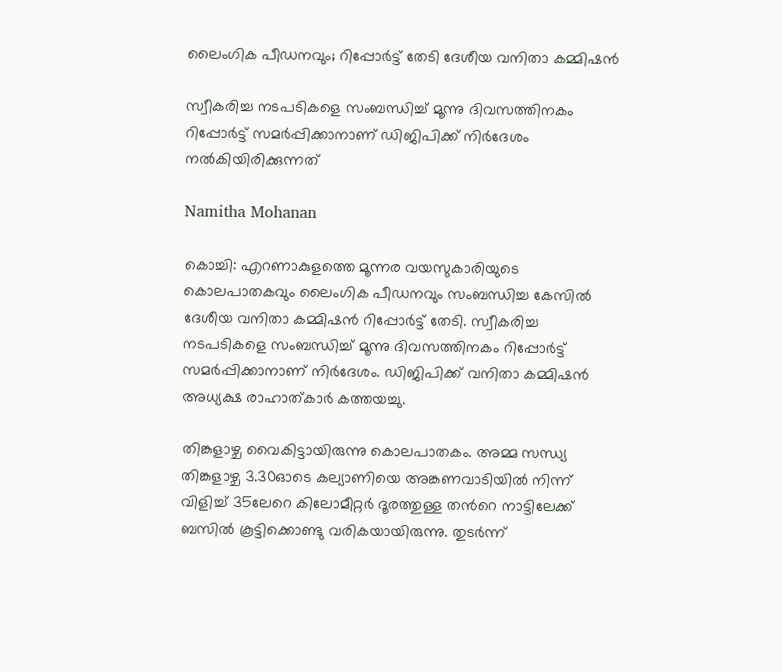ലൈംഗിക പീഡനവും; റിപ്പോർട്ട് തേടി ദേശീയ വനിതാ കമ്മിഷൻ

സ്വീകരിച്ച നടപടികളെ സംബന്ധിച്ച് മൂന്നു ദിവസത്തിനകം റിപ്പോർട്ട് സമർപ്പിക്കാനാണ് ഡിജിപിക്ക് നിർദേശം നൽകിയിരിക്കുന്നത്

Namitha Mohanan

കൊച്ചി: എറണാകുളത്തെ മൂന്നര വയസുകാരിയുടെ കൊലപാതകവും ലൈംഗിക പീഡനവും സംബന്ധിച്ച കേസിൽ ദേശീയ വനിതാ കമ്മിഷൻ റിപ്പോർട്ട് തേടി. സ്വീകരിച്ച നടപടികളെ സംബന്ധിച്ച് മൂന്നു ദിവസത്തിനകം റിപ്പോർട്ട് സമർപ്പിക്കാനാണ് നിർദേശം. ഡിജിപിക്ക് വനിതാ കമ്മിഷൻ അധ്യക്ഷ രാഹാത്കാർ കത്തയച്ചു.

തിങ്കളാഴ്ച വൈകിട്ടായിരുന്നു കൊലപാതകം. അമ്മ സന്ധ്യ തിങ്കളാഴ്ച 3.30ഓടെ കല്യാണിയെ അങ്കണവാടിയിൽ നിന്ന് വിളിച്ച് 35ലേറെ കിലോമീറ്റർ ദൂരത്തുള്ള തന്‍റെ നാട്ടിലേക്ക് ബസിൽ കൂട്ടിക്കൊണ്ടു വരികയായിരുന്നു. തുടർന്ന്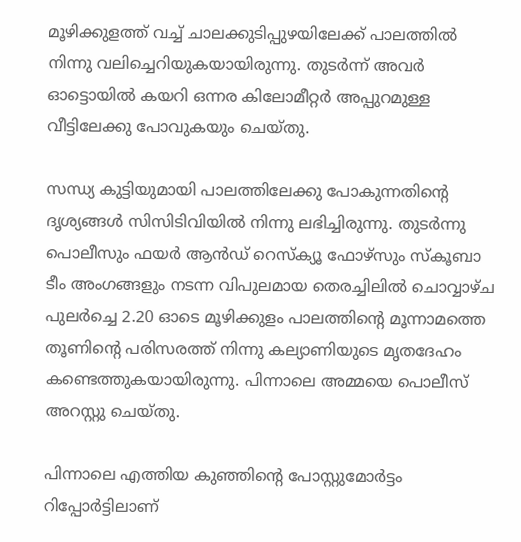മൂഴിക്കുളത്ത് വച്ച് ചാലക്കുടിപ്പുഴയിലേക്ക് പാലത്തിൽ നിന്നു വലിച്ചെറിയുകയായിരുന്നു. തുടർന്ന് അവർ ഓട്ടൊയിൽ കയറി ഒന്നര കിലോമീറ്റർ അപ്പുറമുള്ള വീട്ടിലേക്കു പോവുകയും ചെയ്തു.

സന്ധ്യ കുട്ടിയുമായി പാലത്തിലേക്കു പോകുന്നതിന്‍റെ ദൃശ്യങ്ങൾ സിസിടിവിയിൽ നിന്നു ലഭിച്ചിരുന്നു. തുടർന്നു പൊലീസും ഫയർ ആൻഡ് റെസ്ക്യൂ ഫോഴ്സും സ്കൂബാ ടീം അംഗങ്ങളും നടന്ന വിപുലമായ തെരച്ചിലിൽ ചൊവ്വാഴ്ച പുലര്‍ച്ചെ 2.20 ഓടെ മൂഴിക്കുളം പാലത്തിന്‍റെ മൂന്നാമത്തെ തൂണിന്‍റെ പരിസരത്ത്‌ നിന്നു കല്യാണിയുടെ മൃതദേഹം കണ്ടെത്തുകയായിരുന്നു. പിന്നാലെ അമ്മയെ പൊലീസ് അറസ്റ്റു ചെയ്തു.

പിന്നാലെ എത്തിയ കുഞ്ഞിന്‍റെ പോസ്റ്റുമോർട്ടം റിപ്പോർട്ടിലാണ്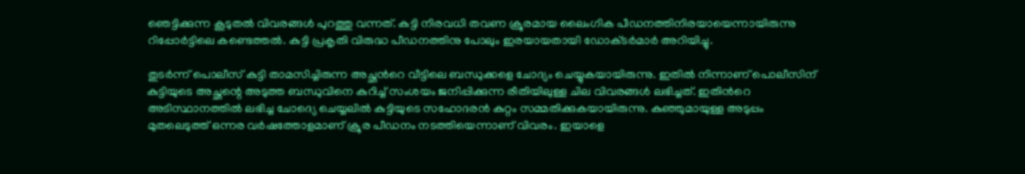ഞെട്ടിക്കുന്ന കൂടുതൽ വിവരങ്ങൾ പുറത്തു വന്നത്. കുട്ടി നിരവധി തവണ ക്രൂരമായ ലൈംഗിക പീഡനത്തിനിരയായെന്നായിരുന്നു റിപ്പോർട്ടിലെ കണ്ടെത്തൽ. കുട്ടി പ്രകൃതി വിരുദ്ധ പീഡനത്തിനു പോലും ഇരയായതായി ഡോക്‌ടർമാർ അറിയിച്ചു.

തുടർന്ന് പൊലീസ് കുട്ടി താമസിച്ചിരുന്ന അച്ഛന്‍റെ വീട്ടിലെ ബന്ധുക്കളെ ചോദ്യം ചെയ്യുകയായിരുന്നു. ഇതിൽ നിന്നാണ് പൊലീസിന് കുട്ടിയുടെ അച്ഛന്റെ അടുത്ത ബന്ധുവിനെ കുറിച്ച് സംശയം ജനിപ്പിക്കുന്ന രീതിയിലുള്ള ചില വിവരങ്ങൾ ലഭിച്ചത്. ഇതിന്‍റെ അടിസ്ഥാനത്തിൽ ലഭിച്ച ചോദ്യെ ചെയ്യലിൽ കുട്ടിയുടെ സഹോദരൻ കുറ്റം സമ്മതിക്കുകയായിരുന്നു. കുഞ്ഞുമായുള്ള അടുപ്പം മുതലെടുത്ത് ഒന്നര വർഷത്തോളമാണ് ക്രൂര പീഡനം നടത്തിയെന്നാണ് വിവരം. ഇയാളെ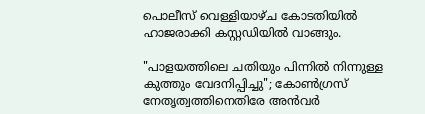പൊലീസ് വെള്ളിയാഴ്ച കോടതിയിൽ ഹാജരാക്കി കസ്റ്റഡിയിൽ വാങ്ങും.

"പാളയത്തിലെ ചതിയും പിന്നിൽ നിന്നുള്ള കുത്തും വേദനിപ്പിച്ചു"; കോൺഗ്രസ് നേതൃത്വത്തിനെതിരേ അൻവർ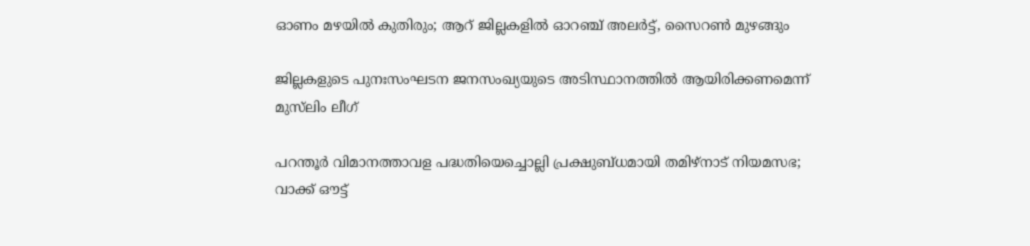ഓണം മഴ‍യിൽ കുതിരും; ആറ് ജില്ലകളിൽ ഓറഞ്ച് അലർട്ട്, സൈറൺ മുഴങ്ങും

ജില്ലകളുടെ പുനഃസംഘടന ജനസംഖ്യയുടെ അടിസ്ഥാനത്തിൽ ആയിരിക്കണമെന്ന് മുസ്‌ലിം ലീഗ്

പറന്തൂർ വിമാനത്താവള പദ്ധതിയെച്ചൊല്ലി പ്രക്ഷുബ്ധമായി തമിഴ്നാട് നിയമസഭ; വാക്ക് ഔട്ട്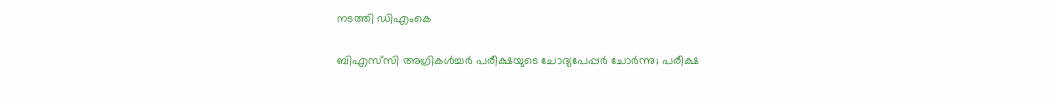നടത്തി ഡിഎംകെ

ബിഎസ്‌സി അഗ്രികൾച്ചർ പരീക്ഷയുടെ ചോദ്യപേപ്പർ ചോർന്നു; പരീക്ഷ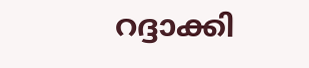റദ്ദാക്കി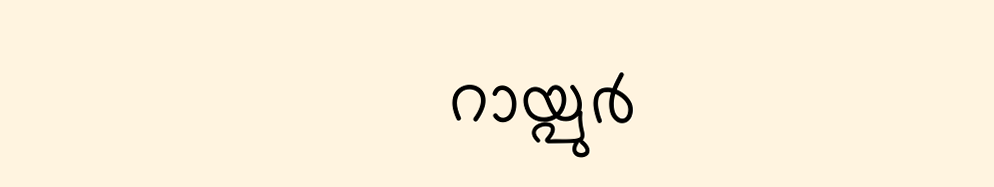റായ്പുർ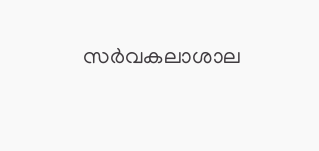സർവകലാശാല